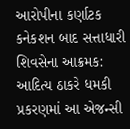આરોપીના કર્ણાટક કનેકશન બાદ સત્તાધારી શિવસેના આક્રમક: આદિત્ય ઠાકરે ધમકી પ્રકરણમાં આ એજન્સી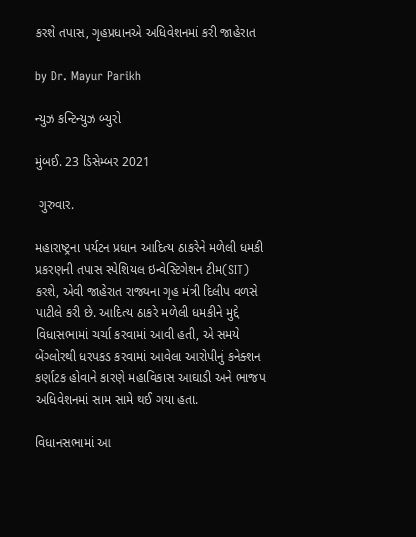કરશે તપાસ, ગૃહપ્રધાનએ અધિવેશનમાં કરી જાહેરાત

by Dr. Mayur Parikh

ન્યુઝ કન્ટિન્યુઝ બ્યુરો

મુંબઈ. 23 ડિસેમ્બર 2021

 ગુરુવાર.

મહારાષ્ટ્રના પર્યટન પ્રધાન આદિત્ય ઠાકરેને મળેલી ધમકી પ્રકરણની તપાસ સ્પેશિયલ ઇન્વેસ્ટિગેશન ટીમ(SIT) કરશે, એવી જાહેરાત રાજ્યના ગૃહ મંત્રી દિલીપ વળસે પાટીલે કરી છે. આદિત્ય ઠાકરે મળેલી ધમકીને મુદ્દે વિધાસભામાં ચર્ચા કરવામાં આવી હતી, એ સમયે બેંગ્લોરથી ધરપકડ કરવામાં આવેલા આરોપીનું કનેક્શન કર્ણાટક હોવાને કારણે મહાવિકાસ આઘાડી અને ભાજપ અધિવેશનમાં સામ સામે થઈ ગયા હતા.

વિધાનસભામાં આ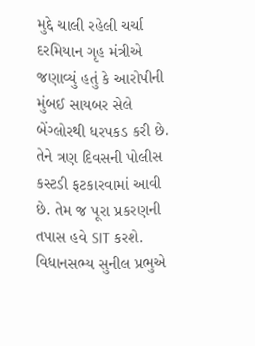મુદ્દે ચાલી રહેલી ચર્ચા દરમિયાન ગૃહ મંત્રીએ જણાવ્યું હતું કે આરોપીની મુંબઈ સાયબર સેલે બેંગ્લોરથી ધરપકડ કરી છે. તેને ત્રણ દિવસની પોલીસ કસ્ટડી ફટકારવામાં આવી છે. તેમ જ પૂરા પ્રકરણની તપાસ હવે SIT કરશે.
વિધાનસભ્ય સુનીલ પ્રભુએ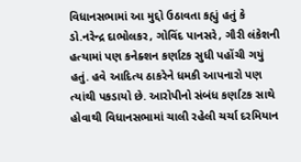વિધાનસભામાં આ મુદ્દો ઉઠાવતા કહ્યું હતું કે  ડો.નરેન્દ્ર દાભોલકર, ગોવિંદ પાનસરે, ગૌરી લંકેશની હત્યામાં પણ કનેક્શન કર્ણાટક સુધી પહોંચી ગયું હતું. હવે આદિત્ય ઠાકરેને ધમકી આપનારો પણ ત્યાંથી પકડાયો છે. આરોપીનો સંબંધ કર્ણાટક સાથે હોવાથી વિધાનસભામાં ચાલી રહેલી ચર્ચા દરમિયાન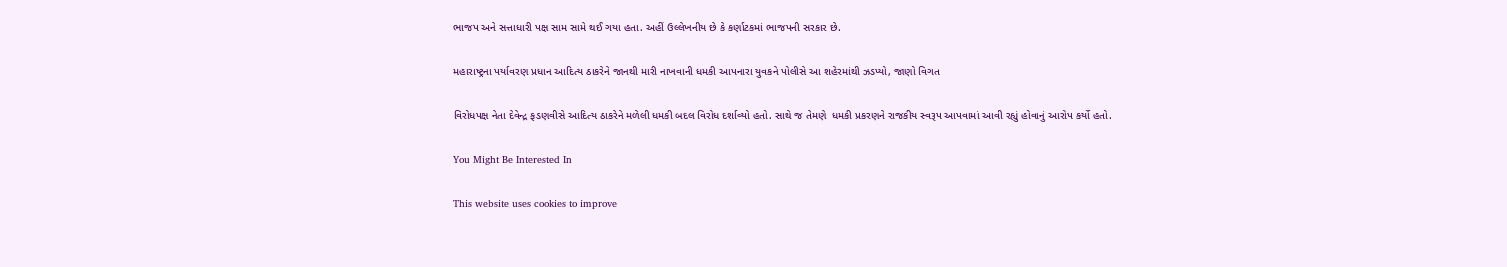ભાજપ અને સત્તાધારી પક્ષ સામ સામે થઈ ગયા હતા. અહીં ઉલ્લેખનીય છે કે કર્ણાટકમાં ભાજપની સરકાર છે.

મહારાષ્ટ્રના પર્યાવરણ પ્રધાન આદિત્ય ઠાકરેને જાનથી મારી નાખવાની ધમકી આપનારા યુવકને પોલીસે આ શહેરમાંથી ઝડપ્યો, જાણો વિગત

વિરોધપક્ષ નેતા દેવેન્દ્ર ફડણવીસે આદિત્ય ઠાકરેને મળેલી ધમકી બદલ વિરોધ દર્શાવ્યો હતો. સાથે જ તેમણે  ધમકી પ્રકરણને રાજકીય સ્વરૂપ આપવામાં આવી રહ્યું હોવાનું આરોપ કર્યો હતો.

You Might Be Interested In

This website uses cookies to improve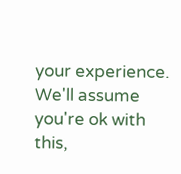your experience. We'll assume you're ok with this,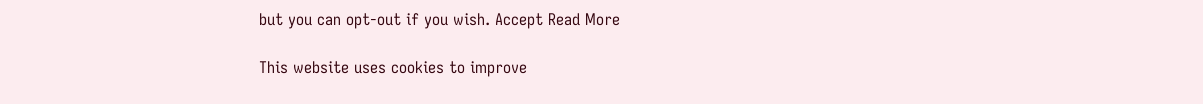but you can opt-out if you wish. Accept Read More

This website uses cookies to improve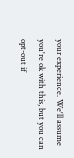your experience. We'll assume you're ok with this, but you can opt-out if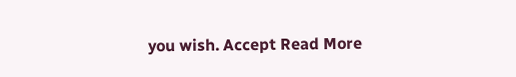you wish. Accept Read More